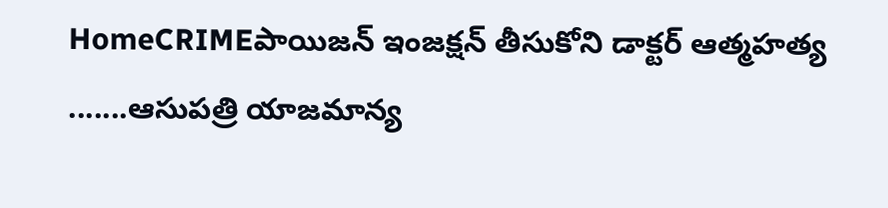HomeCRIMEపాయిజన్ ఇంజక్షన్ తీసుకోని డాక్టర్ ఆత్మహత్య .......ఆసుపత్రి యాజమాన్య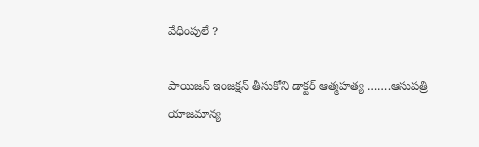వేధింపులే ?

పాయిజన్ ఇంజక్షన్ తీసుకోని డాక్టర్ ఆత్మహత్య …….ఆసుపత్రి యాజమాన్య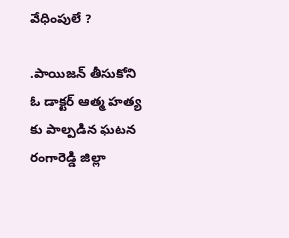వేధింపులే ?

.పాయిజన్ తీసుకోని ఓ డాక్టర్ ఆత్మ హత్య కు పాల్పడిన ఘటన రంగారెడ్డి జిల్లా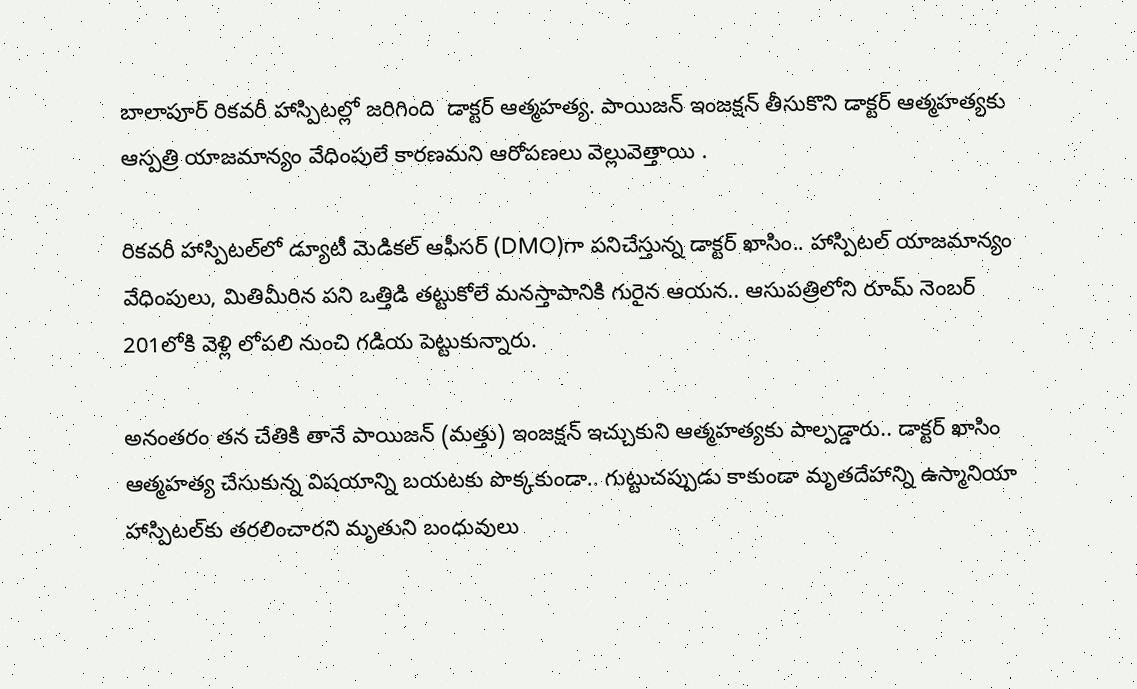బాలాపూర్‌ రికవరీ హాస్పిటల్లో జరిగింది ‌ డాక్టర్‌ ఆత్మహత్య. పాయిజన్‌ ఇంజక్షన్‌ తీసుకొని డాక్టర్‌ ఆత్మహత్యకు ఆస్పత్రి యాజమాన్యం వేధింపులే కారణమని ఆరోపణలు వెల్లువెత్తాయి .

రికవరీ హాస్పిటల్‌లో డ్యూటీ మెడికల్ ఆఫీసర్ (DMO)గా పనిచేస్తున్న డాక్టర్ ఖాసిం.. హాస్పిటల్ యాజమాన్యం వేధింపులు, మితిమీరిన పని ఒత్తిడి తట్టుకోలే మనస్తాపానికి గురైన ఆయన.. ఆసుపత్రిలోని రూమ్ నెంబర్ 201లోకి వెళ్లి లోపలి నుంచి గడియ పెట్టుకున్నారు.

అనంతరం తన చేతికి తానే పాయిజన్ (మత్తు) ఇంజక్షన్ ఇచ్చుకుని ఆత్మహత్యకు పాల్పడ్డారు.. డాక్టర్ ఖాసిం ఆత్మహత్య చేసుకున్న విషయాన్ని బయటకు పొక్కకుండా.. గుట్టుచప్పుడు కాకుండా మృతదేహాన్ని ఉస్మానియా హాస్పిటల్‌కు తరలించారని మృతుని బంధువులు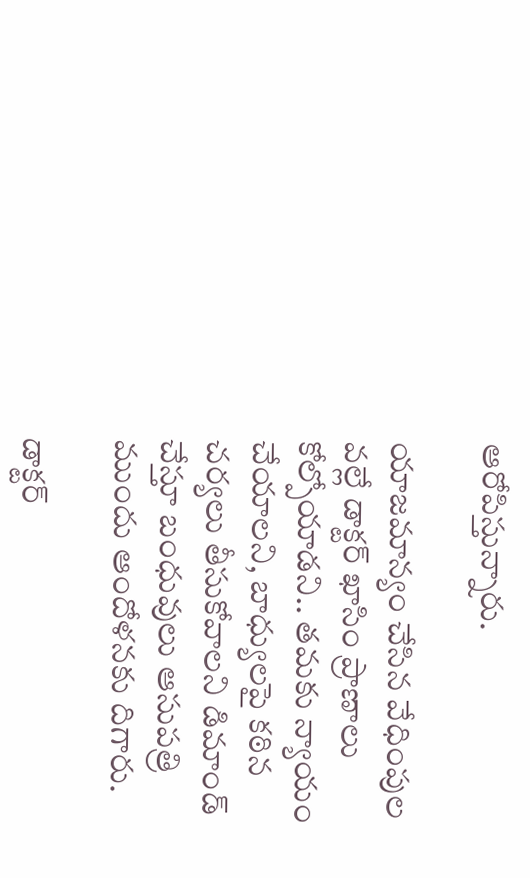ఆరోపిస్తున్నారు.

యాజమాన్యం చేసిన వేధింపుల వల్లే డాక్టర్ ఖాసిం ప్రాణాలు కోల్పోయాడని.. తమకు న్యాయం చేయాలని, బాధ్యులపై కఠిన చర్యలు తీసుకోవాలని డిమాండ్ చేస్తూ బంధువులు ఆసుపత్రి ముందు ఆందోళనకు దిగారు.

డాక్టర్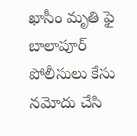ఖాసీం మృతి ఫై బాలాపూర్ పోలీసులు కేసు నమోదు చేసి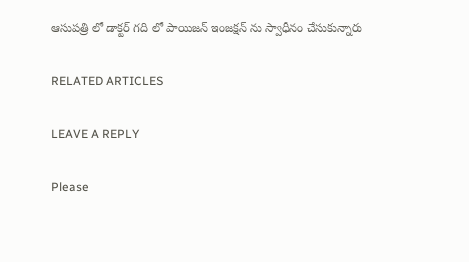ఆసుపత్రి లో డాక్టర్ గది లో పాయిజన్ ఇంజక్షన్ ను స్వాధీనం చేసుకున్నారు

RELATED ARTICLES

LEAVE A REPLY

Please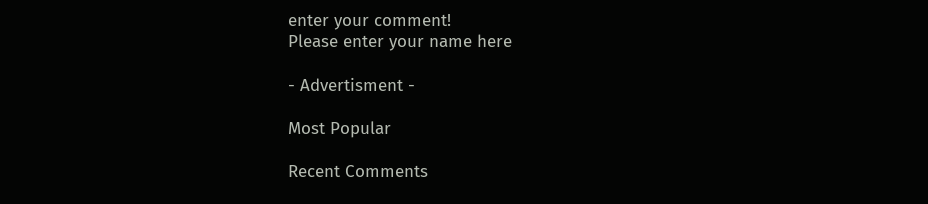enter your comment!
Please enter your name here

- Advertisment -

Most Popular

Recent Comments